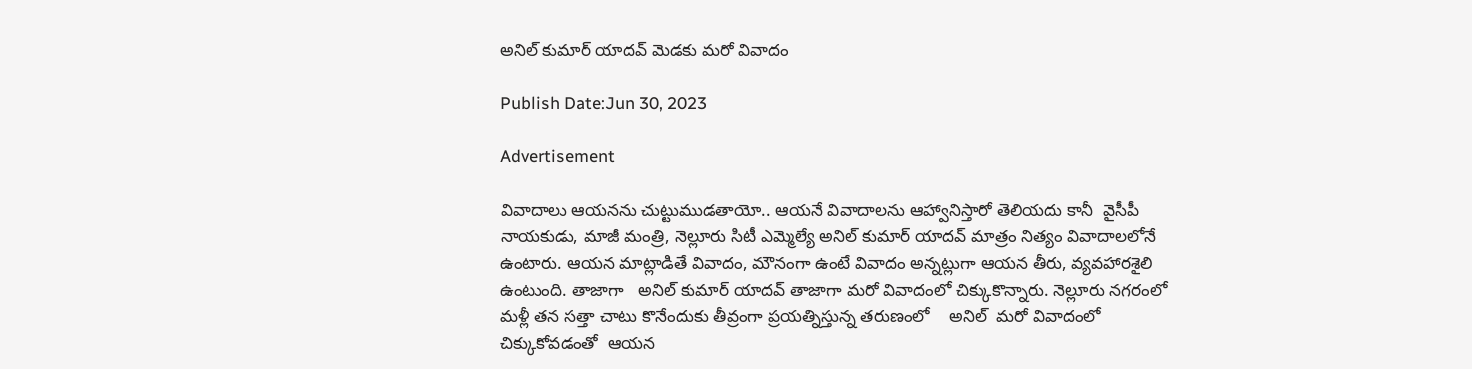అనిల్ కుమార్ యాదవ్ మెడకు మరో వివాదం

Publish Date:Jun 30, 2023

Advertisement

వివాదాలు ఆయనను చుట్టుముడతాయో.. ఆయనే వివాదాలను ఆహ్వానిస్తారో తెలియదు కానీ  వైసీపీ నాయకుడు, మాజీ మంత్రి, నెల్లూరు సిటీ ఎమ్మెల్యే అనిల్ కుమార్ యాదవ్ మాత్రం నిత్యం వివాదాలలోనే ఉంటారు. ఆయన మాట్లాడితే వివాదం, మౌనంగా ఉంటే వివాదం అన్నట్లుగా ఆయన తీరు, వ్యవహారశైలి ఉంటుంది. తాజాగా   అనిల్ కుమార్ యాదవ్ తాజాగా మరో వివాదంలో చిక్కుకొన్నారు. నెల్లూరు నగరంలో మళ్లీ తన సత్తా చాటు కొనేందుకు తీవ్రంగా ప్రయత్నిస్తున్న తరుణంలో    అనిల్  మరో వివాదంలో చిక్కుకోవడంతో  ఆయన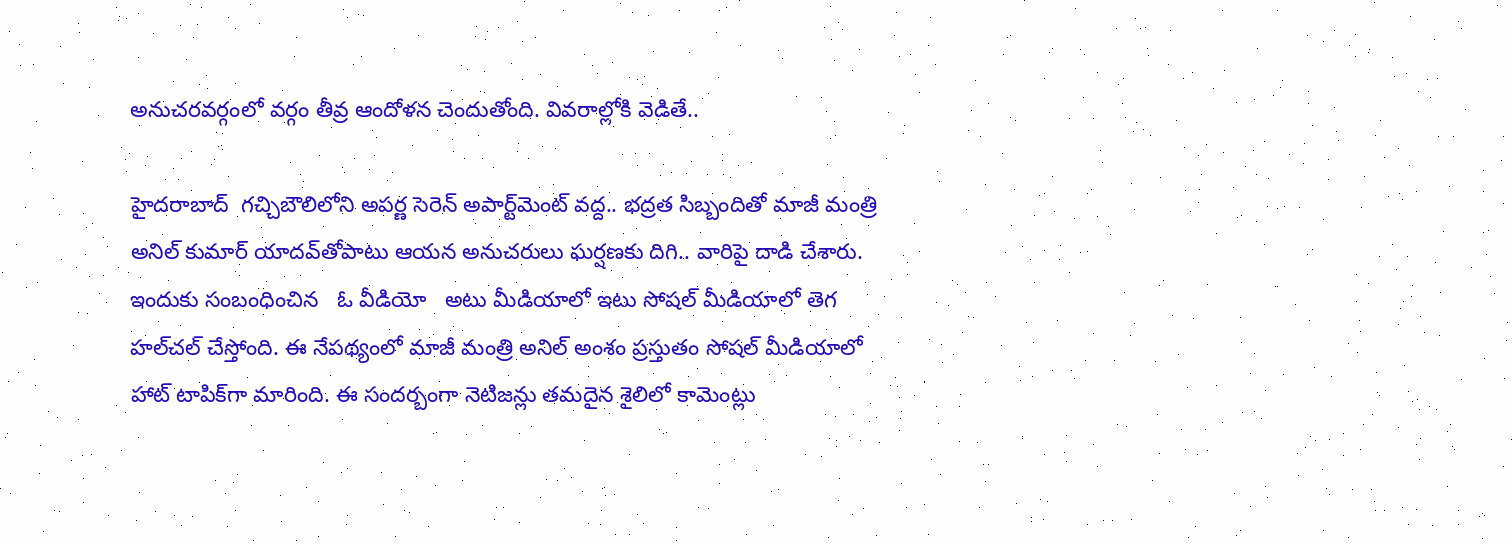అనుచరవర్గంలో వర్గం తీవ్ర ఆందోళన చెందుతోంది. వివరాల్లోకి వెడితే..

హైదరాబాద్‌  గచ్చిబౌలిలోని అపర్ణ సెరెన్ అపార్ట్‌మెంట్ వద్ద.. భద్రత సిబ్బందితో మాజీ మంత్రి అనిల్ కుమార్ యాదవ్‌తోపాటు ఆయన అనుచరులు ఘర్షణకు దిగి.. వారిపై దాడి చేశారు. ఇందుకు సంబంధించిన   ఓ వీడియో   అటు మీడియాలో ఇటు సోషల్ మీడియాలో తెగ హల్‌చల్ చేస్తోంది. ఈ నేపథ్యంలో మాజీ మంత్రి అనిల్ అంశం ప్రస్తుతం సోషల్ మీడియాలో హాట్ టాపిక్‌గా మారింది. ఈ సందర్బంగా నెటిజన్లు తమదైన శైలిలో కామెంట్లు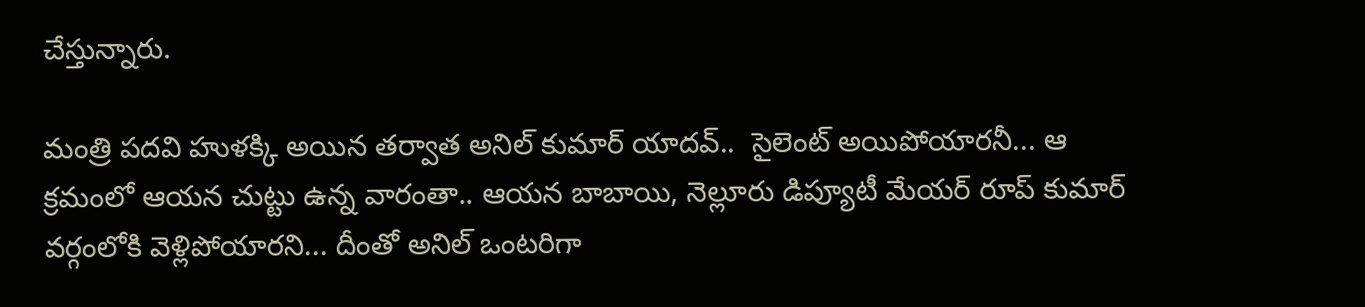చేస్తున్నారు.

మంత్రి పదవి హుళక్కి అయిన తర్వాత అనిల్ కుమార్ యాదవ్..  సైలెంట్ అయిపోయారనీ... ఆ క్రమంలో ఆయన చుట్టు ఉన్న వారంతా.. ఆయన బాబాయి, నెల్లూరు డిప్యూటీ మేయర్ రూప్ కుమార్ వర్గంలోకి వెళ్లిపోయారని... దీంతో అనిల్ ఒంటరిగా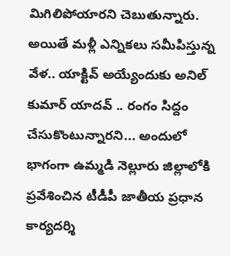మిగిలిపోయారని చెబుతున్నారు. అయితే మళ్లీ ఎన్నికలు సమీపిస్తున్న వేళ.. యాక్టివ్‌ అయ్యేందుకు అనిల్ కుమార్ యాదవ్ .. రంగం సిద్దం చేసుకొంటున్నారని... అందులో భాగంగా ఉమ్మడి నెల్లూరు జిల్లాలోకి ప్రవేశించిన టీడీపీ జాతీయ ప్రధాన కార్యదర్శి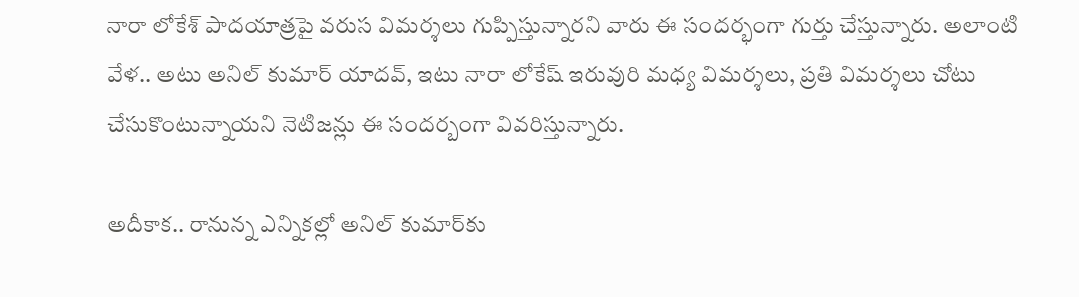నారా లోకేశ్ పాదయాత్రపై వరుస విమర్శలు గుప్పిస్తున్నారని వారు ఈ సందర్భంగా గుర్తు చేస్తున్నారు. అలాంటి వేళ.. అటు అనిల్ కుమార్ యాదవ్, ఇటు నారా లోకేష్‌ ఇరువురి మధ్య విమర్శలు, ప్రతి విమర్శలు చోటు చేసుకొంటున్నాయని నెటిజన్లు ఈ సందర్బంగా వివరిస్తున్నారు.

అదీకాక.. రానున్న ఎన్నికల్లో అనిల్ కుమార్‌కు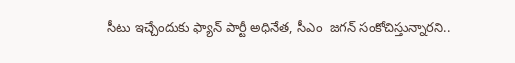సీటు ఇచ్చేందుకు ఫ్యాన్ పార్టీ అధినేత, సీఎం  జగన్ సంకోచిస్తున్నారని..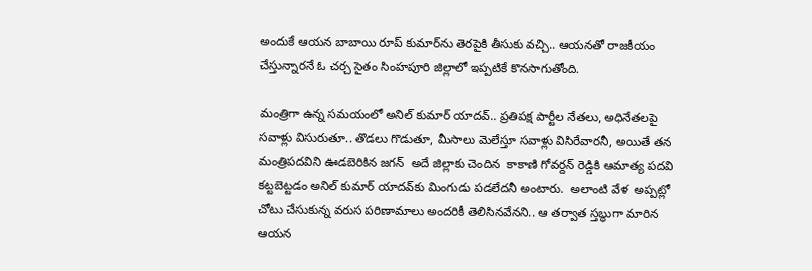అందుకే ఆయన బాబాయి రూప్‌ కుమార్‌ను తెరపైకి తీసుకు వచ్చి.. ఆయనతో రాజకీయం చేస్తున్నారనే ఓ చర్చ సైతం సింహపూరి జిల్లాలో ఇప్పటికే కొనసాగుతోంది.

మంత్రిగా ఉన్న సమయంలో అనిల్ కుమార్ యాదవ్.. ప్రతిపక్ష పార్టీల నేతలు, అధినేతలపై సవాళ్లు విసురుతూ.. తొడలు గొడుతూ, మీసాలు మెలేస్తూ సవాళ్లు విసిరేవారనీ, అయితే తన మంత్రిపదవిని ఊడబెరికిన జగన్  అదే జిల్లాకు చెందిన  కాకాణి గోవర్దన్ రెడ్డికి ఆమాత్య పదవి కట్టబెట్టడం అనిల్ కుమార్ యాదవ్‌కు మింగుడు పడలేదనీ అంటారు.  అలాంటి వేళ  అప్పట్లో చోటు చేసుకున్న వరుస పరిణామాలు అందరికీ తెలిసినవేనని.. ఆ తర్వాత స్తబ్ధుగా మారిన ఆయన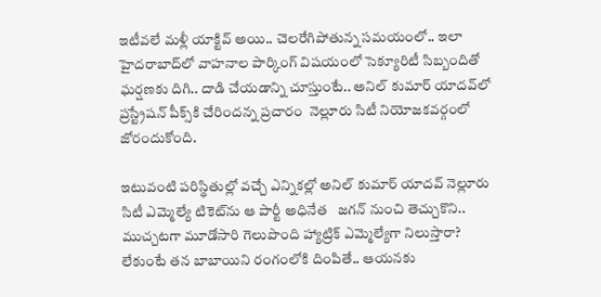ఇటీవలే మళ్లీ యాక్టివ్ అయి.. చెలరేగిపోతున్న సమయంలో.. ఇలా హైదరాబాద్‌లో వాహనాల పార్కింగ్ విషయంలో సెక్యూరిటీ సిబ్బందితో ఘర్షణకు దిగి.. దాడి చేయడాన్ని చూస్తుంటే.. అనిల్ కుమార్ యాదవ్‌లో ప్రస్ట్రేషన్ పీక్స్‌కి చేరిందన్న ప్రచారం  నెల్లూరు సిటీ నియోజకవర్గంలో జోరందుకోంది.

ఇటువంటి పరిస్థితుల్లో వచ్చే ఎన్నికల్లో అనిల్ కుమార్ యాదవ్ నెల్లూరు సిటీ ఎమ్మెల్యే టికెట్‌ను ఆ పార్టీ అధినేత   జగన్ నుంచి తెచ్చుకొని.. ముచ్చటగా మూడోసారి గెలుపొంది హ్యాట్రిక్ ఎమ్మెల్యేగా నిలుస్తారా? లేకుంటే తన బాబాయిని రంగంలోకి దింపితే.. ఆయనకు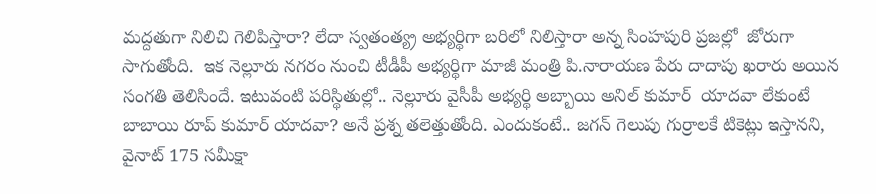మద్దతుగా నిలిచి గెలిపిస్తారా? లేదా స్వతంత్య్ర అభ్యర్థిగా బరిలో నిలిస్తారా అన్న సింహపురి ప్రజల్లో  జోరుగా సాగుతోంది.  ఇక నెల్లూరు నగరం నుంచి టీడీపీ అభ్యర్థిగా మాజీ మంత్రి పి.నారాయణ పేరు దాదాపు ఖరారు అయిన సంగతి తెలిసిందే. ఇటువంటి పరిస్థితుల్లో.. నెల్లూరు వైసీపీ అభ్యర్థి అబ్బాయి అనిల్ కుమార్  యాదవా లేకుంటే బాబాయి రూప్ కుమార్ యాదవా? అనే ప్రశ్న తలెత్తుతోంది. ఎందుకంటే.. జగన్ గెలుపు గుర్రాలకే టికెట్లు ఇస్తానని,  వైనాట్ 175 సమీక్షా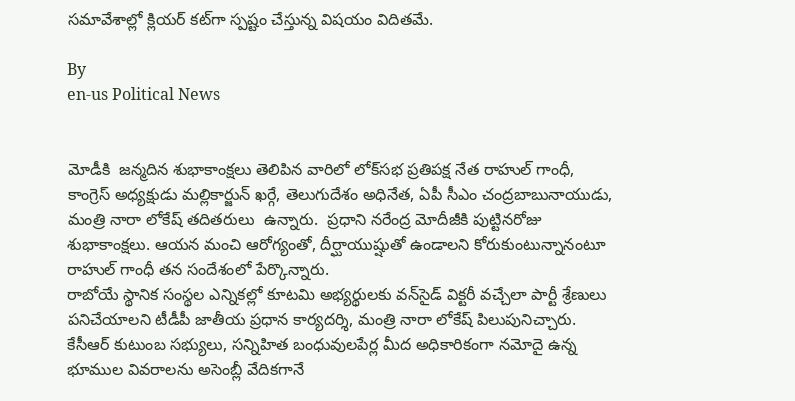సమావేశాల్లో క్లియర్ కట్‌గా స్పష్టం చేస్తున్న విషయం విదితమే.

By
en-us Political News


మోడీకి  జన్మదిన శుభాకాంక్షలు తెలిపిన వారిలో లోక్‌సభ ప్రతిపక్ష నేత రాహుల్‌ గాంధీ, కాంగ్రెస్ అధ్యక్షుడు మల్లికార్జున్ ఖర్గే, తెలుగుదేశం అధినేత, ఏపీ సీఎం చంద్రబాబునాయుడు, మంత్రి నారా లోకేష్ తదితరులు  ఉన్నారు.  ప్రధాని నరేంద్ర మోదీజీకి పుట్టినరోజు శుభాకాంక్షలు. ఆయన మంచి ఆరోగ్యంతో, దీర్ఘాయుష్షుతో ఉండాలని కోరుకుంటున్నానంటూ రాహుల్ గాంధీ తన సందేశంలో పేర్కొన్నారు.
రాబోయే స్థానిక సంస్థల ఎన్నికల్లో కూటమి అభ్యర్థులకు వన్‌సైడ్ విక్టరీ వచ్చేలా పార్టీ శ్రేణులు పనిచేయాలని టీడీపీ జాతీయ ప్రధాన కార్యదర్శి, మంత్రి నారా లోకేష్ పిలుపునిచ్చారు.
కేసీఆర్ కుటుంబ సభ్యులు, సన్నిహిత బంధువులపేర్ల మీద అధికారికంగా నమోదై ఉన్న భూముల వివరాలను అసెంబ్లీ వేదికగానే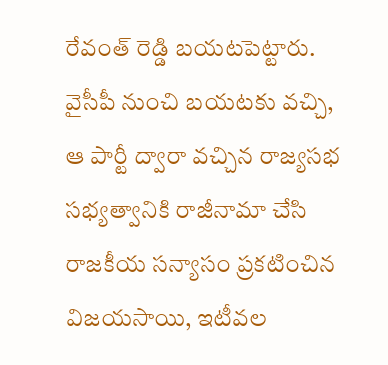రేవంత్ రెడ్డి బయటపెట్టారు.
వైసీపీ నుంచి బయటకు వచ్చి, ఆ పార్టీ ద్వారా వచ్చిన రాజ్యసభ సభ్యత్వానికి రాజీనామా చేసి రాజకీయ సన్యాసం ప్రకటించిన విజయసాయి, ఇటీవల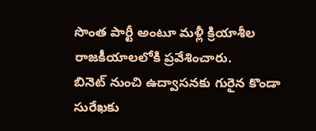సొంత పార్టీ అంటూ మళ్లీ క్రియాశీల రాజకీయాలలోకి ప్రవేశించారు.
బినెట్ నుంచి ఉద్వాసనకు గురైన కొండా సురేఖకు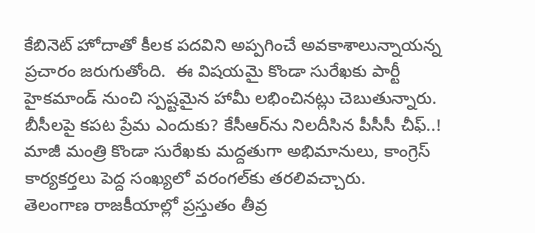కేబినెట్ హోదాతో కీలక పదవిని అప్పగించే అవకాశాలున్నాయన్న ప్రచారం జరుగుతోంది.  ఈ విషయమై కొండా సురేఖకు పార్టీ హైకమాండ్ నుంచి స్పష్టమైన హామీ లభించినట్లు చెబుతున్నారు.
బీసీలపై కపట ప్రేమ ఎందుకు? కేసీఆర్‌ను నిలదీసిన పీసీసీ చీఫ్..!
మాజీ మంత్రి కొండా సురేఖకు మద్దతుగా అభిమానులు, కాంగ్రెస్ కార్యకర్తలు పెద్ద సంఖ్యలో వరంగల్‌కు తరలివచ్చారు.
తెలంగాణ రాజకీయాల్లో ప్రస్తుతం తీవ్ర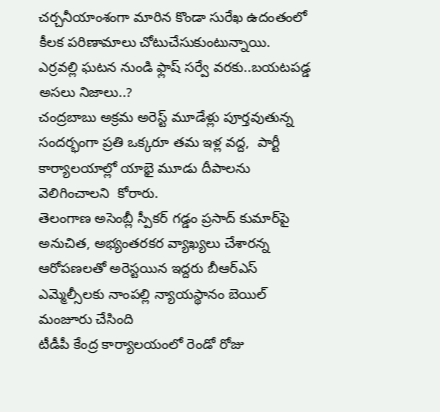చర్చనీయాంశంగా మారిన కొండా సురేఖ ఉదంతంలో కీలక పరిణామాలు చోటుచేసుకుంటున్నాయి.
ఎర్రవల్లి ఘటన నుండి ఫ్లాష్ సర్వే వరకు..బయటపడ్డ అసలు నిజాలు..?
చంద్రబాబు అక్రమ అరెస్ట్ మూడేళ్లు పూర్తవుతున్న సందర్భంగా ప్రతి ఒక్కరూ తమ ఇళ్ల వద్ద,  పార్టీ కార్యాలయాల్లో యాభై మూడు దీపాలను వెలిగించాలని  కోరారు.
తెలంగాణ అసెంబ్లీ స్పీకర్ గడ్డం ప్రసాద్ కుమార్‌పై అనుచిత, అభ్యంతరకర వ్యాఖ్యలు చేశారన్న ఆరోపణలతో అరెస్టయిన ఇద్దరు బీఆర్ఎస్ ఎమ్మెల్సీలకు నాంపల్లి న్యాయస్థానం బెయిల్ మంజూరు చేసింది
టీడీపీ కేంద్ర కార్యాలయంలో రెండో రోజు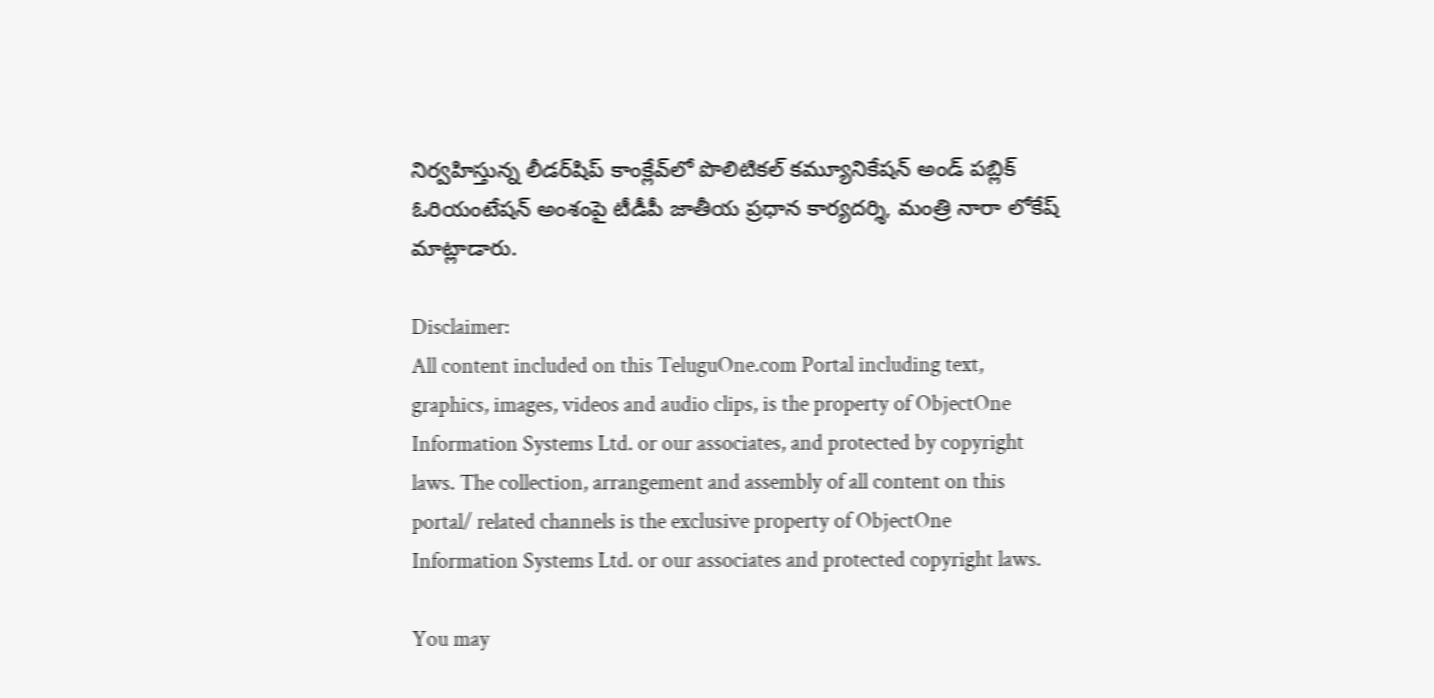నిర్వహిస్తున్న లీడర్‌షిప్ కాంక్లేవ్‌లో పొలిటికల్ కమ్యూనికేషన్ అండ్ పబ్లిక్ ఓరియంటేషన్ అంశంపై టీడీపీ జాతీయ ప్రధాన కార్యదర్శి, మంత్రి నారా లోకేష్ మాట్లాడారు.

Disclaimer:
All content included on this TeluguOne.com Portal including text, graphics, images, videos and audio clips, is the property of ObjectOne Information Systems Ltd. or our associates, and protected by copyright laws. The collection, arrangement and assembly of all content on this portal/ related channels is the exclusive property of ObjectOne Information Systems Ltd. or our associates and protected copyright laws.

You may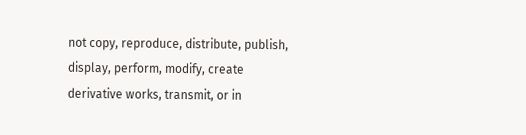not copy, reproduce, distribute, publish, display, perform, modify, create derivative works, transmit, or in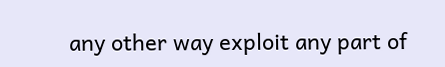any other way exploit any part of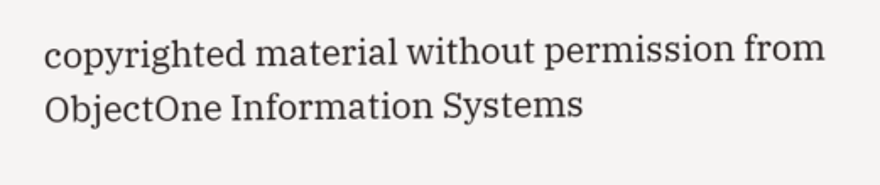copyrighted material without permission from ObjectOne Information Systems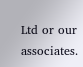Ltd or our associates.